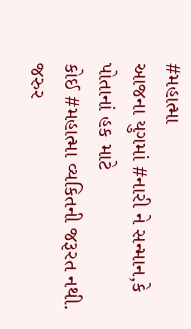#મહાત્મા
આજના યુગમાં #નારી ને સન્માન,કે પોતાનાં હક માટે
કોઈ #મહાત્મા વ્યકિતની જરૂરત નથી.
જરુર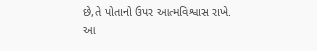છે,તે પોતાનો ઉપર આત્મવિશ્વાસ રાખે.
આ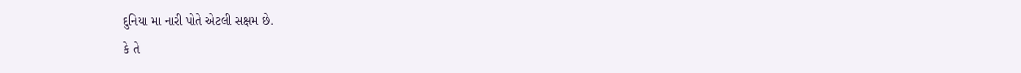દુનિયા મા નારી પોતે એટલી સક્ષમ છે.
કે તે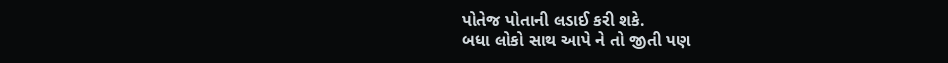પોતેજ પોતાની લડાઈ કરી શકે.
બધા લોકો સાથ આપે ને તો જીતી પણ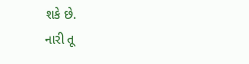શકે છે.
નારી તૂ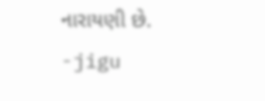નારાયણી છે.
-jigu